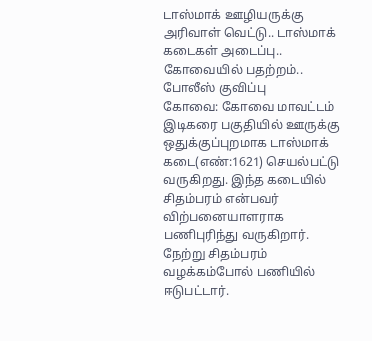டாஸ்மாக் ஊழியருக்கு அரிவாள் வெட்டு.. டாஸ்மாக் கடைகள் அடைப்பு.. கோவையில் பதற்றம்.. போலீஸ் குவிப்பு
கோவை: கோவை மாவட்டம் இடிகரை பகுதியில் ஊருக்கு ஒதுக்குப்புறமாக டாஸ்மாக் கடை(எண்:1621) செயல்பட்டு வருகிறது. இந்த கடையில் சிதம்பரம் என்பவர் விற்பனையாளராக பணிபுரிந்து வருகிறார். நேற்று சிதம்பரம் வழக்கம்போல் பணியில் ஈடுபட்டார்.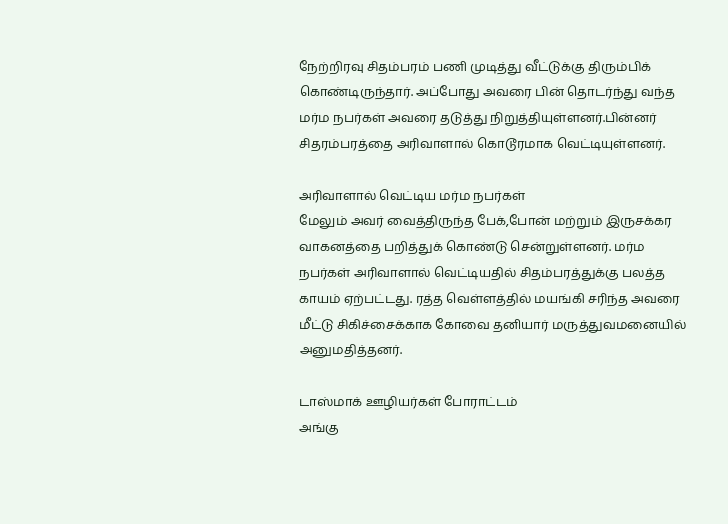நேற்றிரவு சிதம்பரம் பணி முடித்து வீட்டுக்கு திரும்பிக் கொண்டிருந்தார். அப்போது அவரை பின் தொடர்ந்து வந்த மர்ம நபர்கள் அவரை தடுத்து நிறுத்தியுள்ளனர்.பின்னர் சிதரம்பரத்தை அரிவாளால் கொடூரமாக வெட்டியுள்ளனர்.

அரிவாளால் வெட்டிய மர்ம நபர்கள்
மேலும் அவர் வைத்திருந்த பேக்,போன் மற்றும் இருசக்கர வாகனத்தை பறித்துக் கொண்டு சென்றுள்ளனர். மர்ம நபர்கள் அரிவாளால் வெட்டியதில் சிதம்பரத்துக்கு பலத்த காயம் ஏற்பட்டது. ரத்த வெள்ளத்தில் மயங்கி சரிந்த அவரை மீட்டு சிகிச்சைக்காக கோவை தனியார் மருத்துவமனையில் அனுமதித்தனர்.

டாஸ்மாக் ஊழியர்கள் போராட்டம்
அங்கு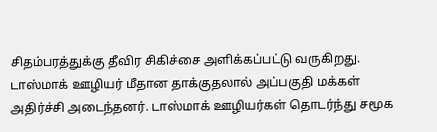சிதம்பரத்துக்கு தீவிர சிகிச்சை அளிக்கப்பட்டு வருகிறது. டாஸ்மாக் ஊழியர் மீதான தாக்குதலால் அப்பகுதி மக்கள் அதிர்ச்சி அடைந்தனர். டாஸ்மாக் ஊழியர்கள் தொடர்ந்து சமூக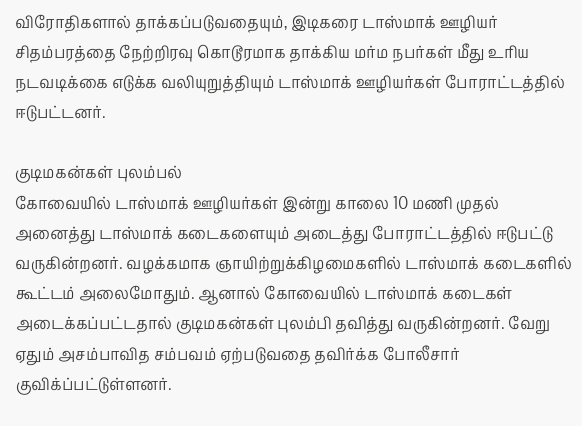விரோதிகளால் தாக்கப்படுவதையும், இடிகரை டாஸ்மாக் ஊழியர் சிதம்பரத்தை நேற்றிரவு கொடூரமாக தாக்கிய மர்ம நபர்கள் மீது உரிய நடவடிக்கை எடுக்க வலியுறுத்தியும் டாஸ்மாக் ஊழியர்கள் போராட்டத்தில் ஈடுபட்டனர்.

குடிமகன்கள் புலம்பல்
கோவையில் டாஸ்மாக் ஊழியர்கள் இன்று காலை 10 மணி முதல் அனைத்து டாஸ்மாக் கடைகளையும் அடைத்து போராட்டத்தில் ஈடுபட்டு வருகின்றனர். வழக்கமாக ஞாயிற்றுக்கிழமைகளில் டாஸ்மாக் கடைகளில் கூட்டம் அலைமோதும். ஆனால் கோவையில் டாஸ்மாக் கடைகள் அடைக்கப்பட்டதால் குடிமகன்கள் புலம்பி தவித்து வருகின்றனர். வேறு ஏதும் அசம்பாவித சம்பவம் ஏற்படுவதை தவிர்க்க போலீசார் குவிக்ப்பட்டுள்ளனர்.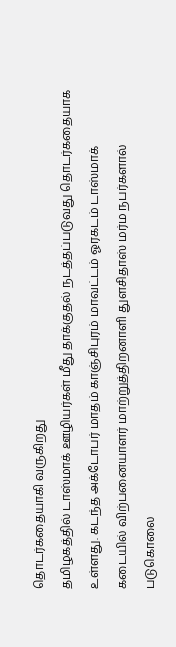தொடர்கதையாகி வருகிறது
தமிழகத்தில் டாஸ்மாக் ஊழியர்கள் மீது தாக்குதல் நடத்தப்படுவது தொடர்கதையாக உள்ளது. கடந்த அக்டோபர் மாதம் காஞ்சிபுரம் மாவட்டம் ஓரகடம் டாஸ்மாக் கடையில் விற்பனையாளர் மாற்றுத்திறனாளி துளசிதாஸ் மர்ம நபர்களால் படுகொலை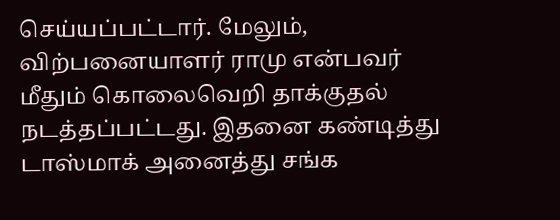செய்யப்பட்டார். மேலும், விற்பனையாளர் ராமு என்பவர் மீதும் கொலைவெறி தாக்குதல் நடத்தப்பட்டது. இதனை கண்டித்து டாஸ்மாக் அனைத்து சங்க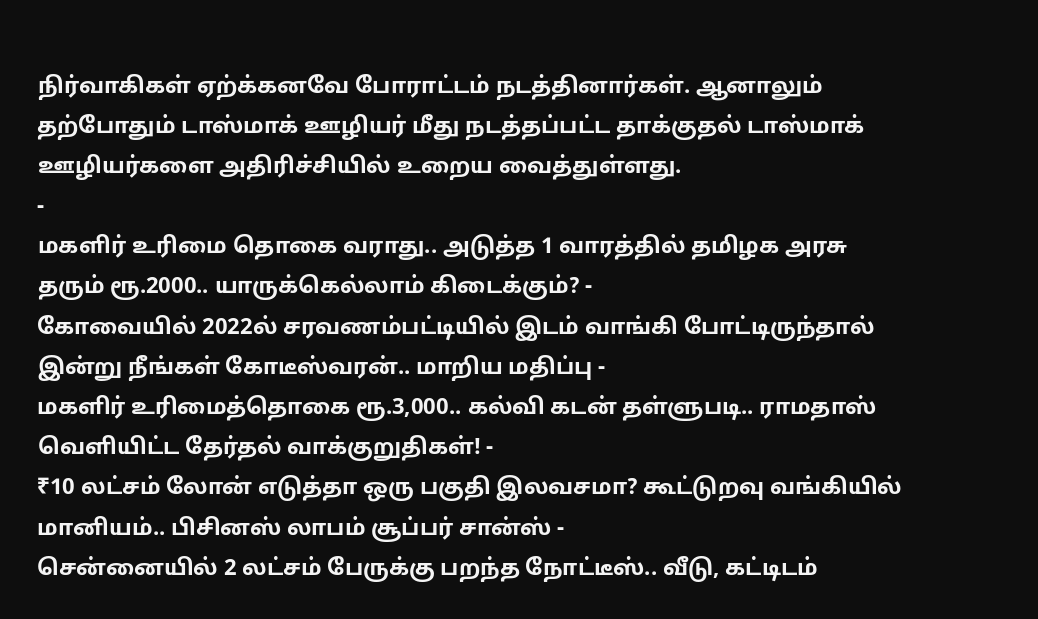நிர்வாகிகள் ஏற்க்கனவே போராட்டம் நடத்தினார்கள். ஆனாலும் தற்போதும் டாஸ்மாக் ஊழியர் மீது நடத்தப்பட்ட தாக்குதல் டாஸ்மாக் ஊழியர்களை அதிரிச்சியில் உறைய வைத்துள்ளது.
-
மகளிர் உரிமை தொகை வராது.. அடுத்த 1 வாரத்தில் தமிழக அரசு தரும் ரூ.2000.. யாருக்கெல்லாம் கிடைக்கும்? -
கோவையில் 2022ல் சரவணம்பட்டியில் இடம் வாங்கி போட்டிருந்தால் இன்று நீங்கள் கோடீஸ்வரன்.. மாறிய மதிப்பு -
மகளிர் உரிமைத்தொகை ரூ.3,000.. கல்வி கடன் தள்ளுபடி.. ராமதாஸ் வெளியிட்ட தேர்தல் வாக்குறுதிகள்! -
₹10 லட்சம் லோன் எடுத்தா ஒரு பகுதி இலவசமா? கூட்டுறவு வங்கியில் மானியம்.. பிசினஸ் லாபம் சூப்பர் சான்ஸ் -
சென்னையில் 2 லட்சம் பேருக்கு பறந்த நோட்டீஸ்.. வீடு, கட்டிடம்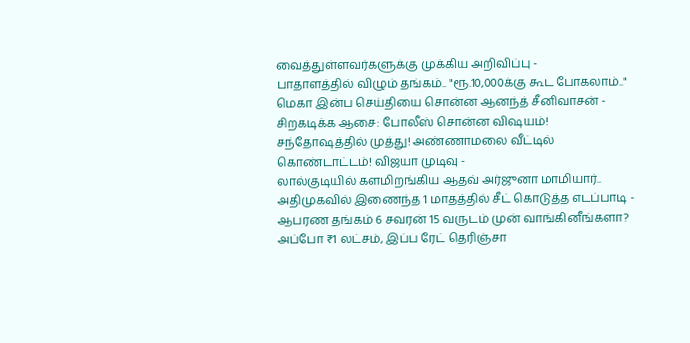வைத்துள்ளவர்களுக்கு முக்கிய அறிவிப்பு -
பாதாளத்தில் விழும் தங்கம்.. "ரூ.10,000க்கு கூட போகலாம்.." மெகா இன்ப செய்தியை சொன்ன ஆனந்த் சீனிவாசன் -
சிறகடிக்க ஆசை: போலீஸ் சொன்ன விஷயம்! சந்தோஷத்தில் முத்து! அண்ணாமலை வீட்டில் கொண்டாட்டம்! விஜயா முடிவு -
லால்குடியில் களமிறங்கிய ஆதவ் அர்ஜுனா மாமியார்.. அதிமுகவில் இணைந்த 1 மாதத்தில் சீட் கொடுத்த எடப்பாடி -
ஆபரண தங்கம் 6 சவரன் 15 வருடம் முன் வாங்கினீங்களா? அப்போ ₹1 லட்சம், இப்ப ரேட் தெரிஞ்சா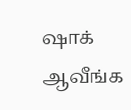ஷாக் ஆவீங்க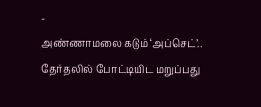-
அண்ணாமலை கடும் ‘அப்செட்’.. தேர்தலில் போட்டியிட மறுப்பது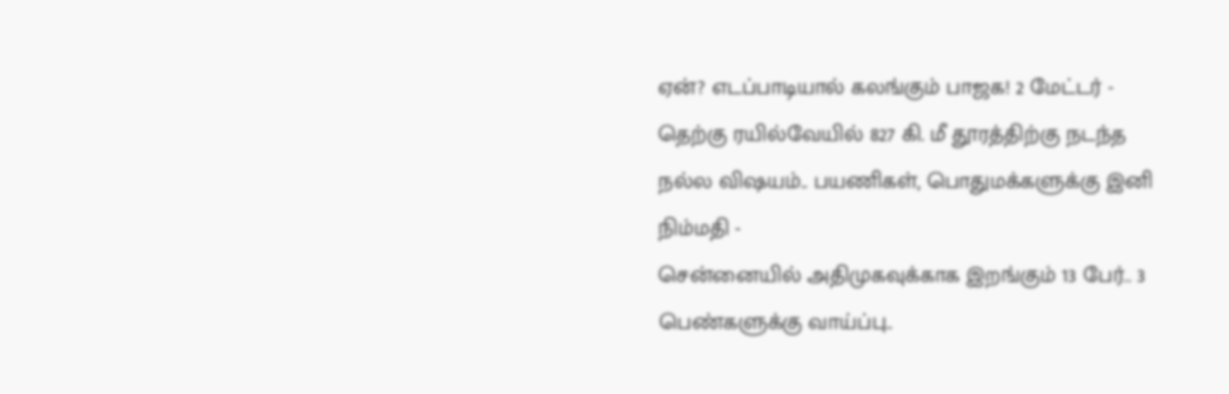ஏன்? எடப்பாடியால் கலங்கும் பாஜக! 2 மேட்டர் -
தெற்கு ரயில்வேயில் 827 கி. மீ தூரத்திற்கு நடந்த நல்ல விஷயம்.. பயணிகள், பொதுமக்களுக்கு இனி நிம்மதி -
சென்னையில் அதிமுகவுக்காக இறங்கும் 13 பேர்.. 3 பெண்களுக்கு வாய்ப்பு..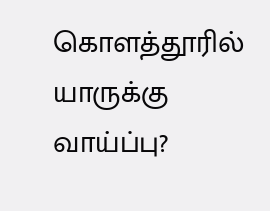கொளத்தூரில் யாருக்கு வாய்ப்பு?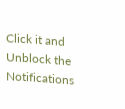Click it and Unblock the Notifications